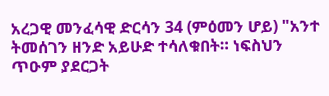አረጋዊ መንፈሳዊ ድርሳን 34 (ምዕመን ሆይ) "አንተ ትመሰገን ዘንድ አይሁድ ተሳለቁበት። ነፍስህን ጥዑም ያደርጋት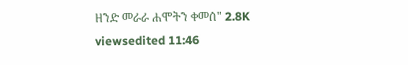ዘንድ መራራ ሐሞትን ቀመሰ" 2.8K viewsedited 11:46